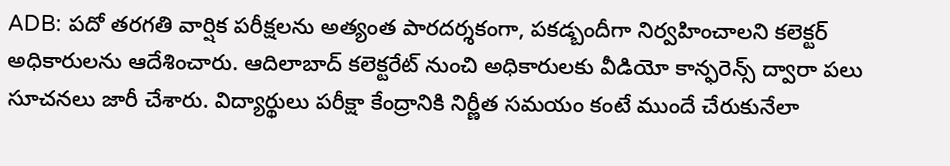ADB: పదో తరగతి వార్షిక పరీక్షలను అత్యంత పారదర్శకంగా, పకడ్బందీగా నిర్వహించాలని కలెక్టర్ అధికారులను ఆదేశించారు. ఆదిలాబాద్ కలెక్టరేట్ నుంచి అధికారులకు వీడియో కాన్ఫరెన్స్ ద్వారా పలు సూచనలు జారీ చేశారు. విద్యార్థులు పరీక్షా కేంద్రానికి నిర్ణీత సమయం కంటే ముందే చేరుకునేలా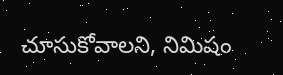చూసుకోవాలని, నిమిషం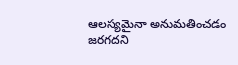ఆలస్యమైనా అనుమతించడం జరగదని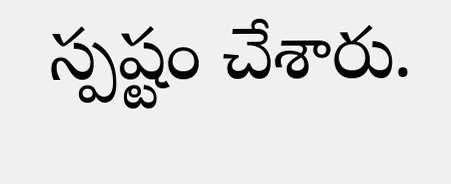స్పష్టం చేశారు.